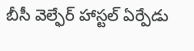బీసీ వెల్ఫేర్ హాస్టల్ ఏర్పేడు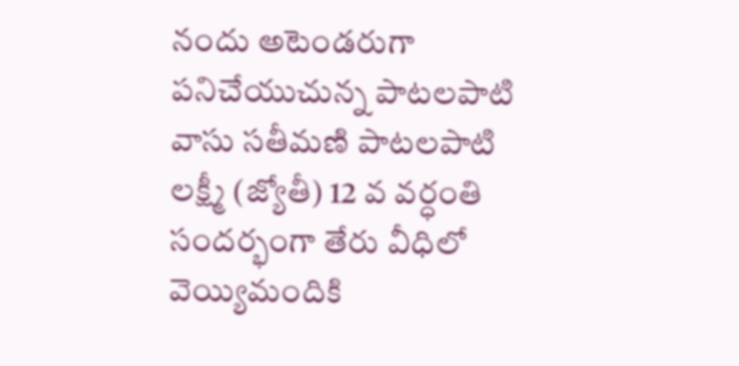నందు అటెండరుగా పనిచేయుచున్న పాటలపాటి వాసు సతీమణి పాటలపాటి లక్ష్మీ (జ్యోతీ) 12 వ వర్ధంతి సందర్భంగా తేరు వీధిలో వెయ్యిమందికి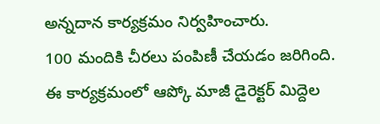అన్నదాన కార్యక్రమం నిర్వహించారు.
100 మందికి చీరలు పంపిణీ చేయడం జరిగింది.
ఈ కార్యక్రమంలో ఆప్కో మాజీ డైరెక్టర్ మిద్దెల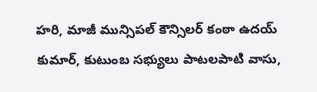హరి, మాజీ మున్సిపల్ కౌన్సిలర్ కంఠా ఉదయ్ కుమార్, కుటుంబ సభ్యులు పాటలపాటి వాసు,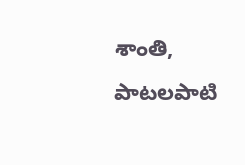శాంతి, పాటలపాటి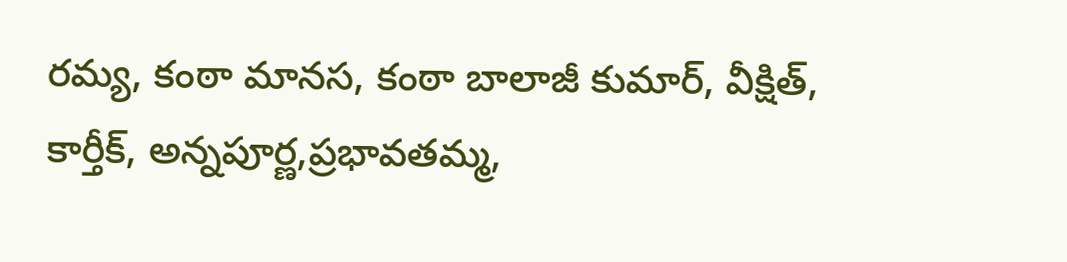రమ్య, కంఠా మానస, కంఠా బాలాజీ కుమార్, వీక్షిత్, కార్తీక్, అన్నపూర్ణ,ప్రభావతమ్మ,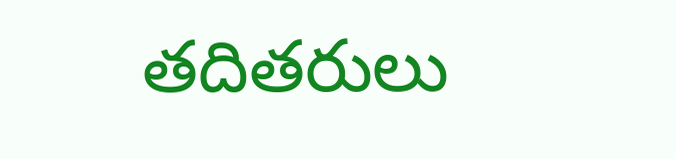తదితరులు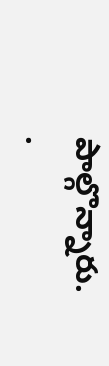పాల్గొన్నారు.
.